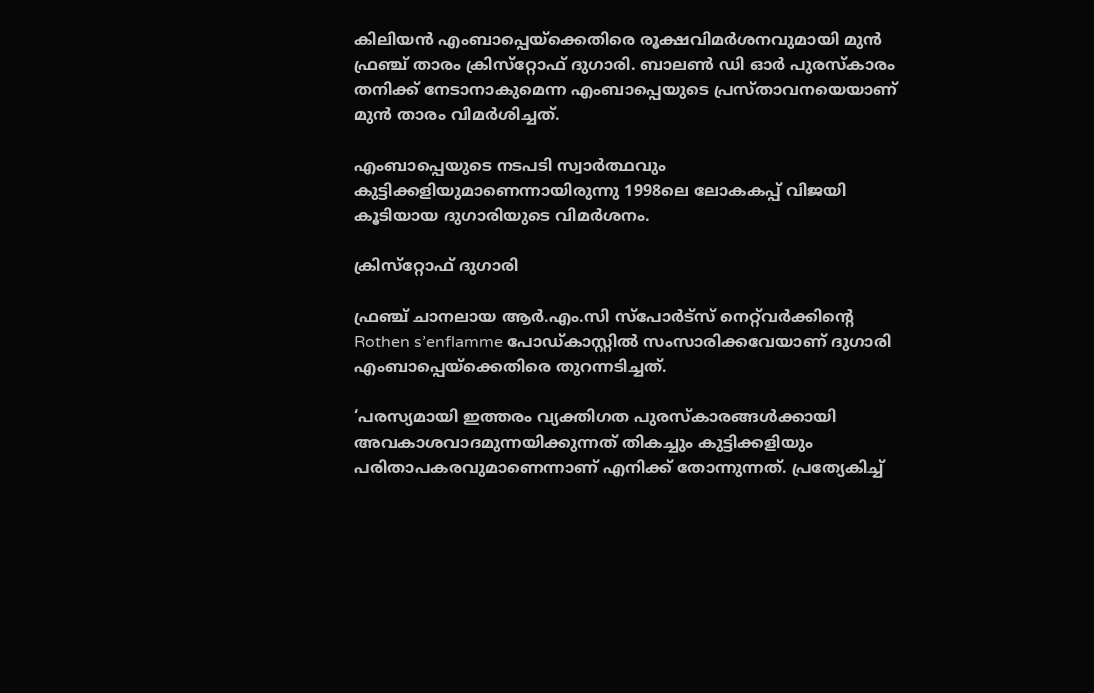കിലിയന്‍ എംബാപ്പെയ്‌ക്കെതിരെ രൂക്ഷവിമര്‍ശനവുമായി മുന്‍ ഫ്രഞ്ച് താരം ക്രിസ്‌റ്റോഫ് ദുഗാരി. ബാലണ്‍ ഡി ഓര്‍ പുരസ്‌കാരം തനിക്ക് നേടാനാകുമെന്ന എംബാപ്പെയുടെ പ്രസ്താവനയെയാണ് മുന്‍ താരം വിമര്‍ശിച്ചത്.

എംബാപ്പെയുടെ നടപടി സ്വാര്‍ത്ഥവും കുട്ടിക്കളിയുമാണെന്നായിരുന്നു 1998ലെ ലോകകപ്പ് വിജയി കൂടിയായ ദുഗാരിയുടെ വിമര്‍ശനം.

ക്രിസ്‌റ്റോഫ് ദുഗാരി

ഫ്രഞ്ച് ചാനലായ ആര്‍.എം.സി സ്‌പോര്‍ട്‌സ് നെറ്റ്‌വര്‍ക്കിന്റെ Rothen s’enflamme പോഡ്കാസ്റ്റില്‍ സംസാരിക്കവേയാണ് ദുഗാരി എംബാപ്പെയ്‌ക്കെതിരെ തുറന്നടിച്ചത്.

‘പരസ്യമായി ഇത്തരം വ്യക്തിഗത പുരസ്‌കാരങ്ങള്‍ക്കായി അവകാശവാദമുന്നയിക്കുന്നത് തികച്ചും കുട്ടിക്കളിയും പരിതാപകരവുമാണെന്നാണ് എനിക്ക് തോന്നുന്നത്. പ്രത്യേകിച്ച്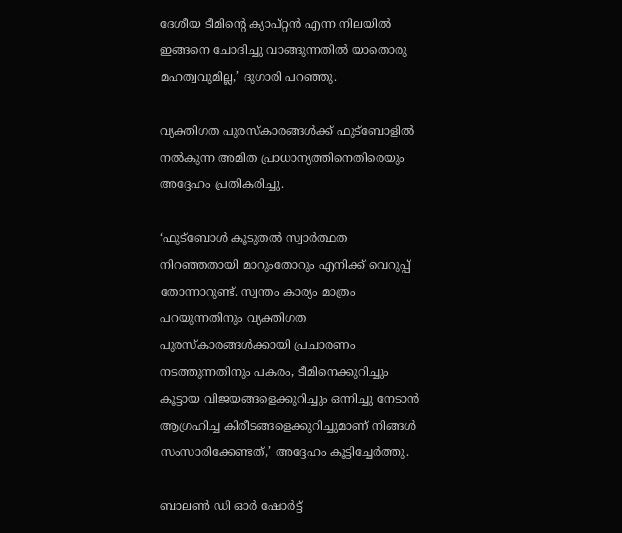ദേശീയ ടീമിന്റെ ക്യാപ്റ്റന്‍ എന്ന നിലയില്‍ ഇങ്ങനെ ചോദിച്ചു വാങ്ങുന്നതില്‍ യാതൊരു മഹത്വവുമില്ല,’ ദുഗാരി പറഞ്ഞു.

വ്യക്തിഗത പുരസ്‌കാരങ്ങള്‍ക്ക് ഫുട്‌ബോളില്‍ നല്‍കുന്ന അമിത പ്രാധാന്യത്തിനെതിരെയും അദ്ദേഹം പ്രതികരിച്ചു.

‘ഫുട്‌ബോള്‍ കൂടുതല്‍ സ്വാര്‍ത്ഥത നിറഞ്ഞതായി മാറുംതോറും എനിക്ക് വെറുപ്പ് തോന്നാറുണ്ട്. സ്വന്തം കാര്യം മാത്രം പറയുന്നതിനും വ്യക്തിഗത പുരസ്‌കാരങ്ങള്‍ക്കായി പ്രചാരണം നടത്തുന്നതിനും പകരം, ടീമിനെക്കുറിച്ചും കൂട്ടായ വിജയങ്ങളെക്കുറിച്ചും ഒന്നിച്ചു നേടാന്‍ ആഗ്രഹിച്ച കിരീടങ്ങളെക്കുറിച്ചുമാണ് നിങ്ങള്‍ സംസാരിക്കേണ്ടത്,’ അദ്ദേഹം കൂട്ടിച്ചേര്‍ത്തു.

ബാലണ്‍ ഡി ഓര്‍ ഷോര്‍ട്ട്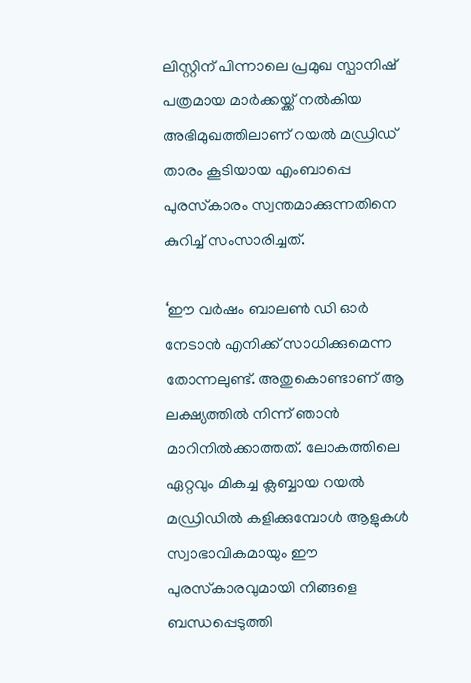ലിസ്റ്റിന് പിന്നാലെ പ്രമുഖ സ്പാനിഷ് പത്രമായ മാര്‍ക്കയ്ക്ക് നല്‍കിയ അഭിമുഖത്തിലാണ് റയല്‍ മഡ്രിഡ് താരം കൂടിയായ എംബാപ്പെ പുരസ്‌കാരം സ്വന്തമാക്കുന്നതിനെ കുറിച്ച് സംസാരിച്ചത്.

‘ഈ വര്‍ഷം ബാലണ്‍ ഡി ഓര്‍ നേടാന്‍ എനിക്ക് സാധിക്കുമെന്ന തോന്നലുണ്ട്. അതുകൊണ്ടാണ് ആ ലക്ഷ്യത്തില്‍ നിന്ന് ഞാന്‍ മാറിനില്‍ക്കാത്തത്. ലോകത്തിലെ ഏറ്റവും മികച്ച ക്ലബ്ബായ റയല്‍ മഡ്രിഡില്‍ കളിക്കുമ്പോള്‍ ആളുകള്‍ സ്വാഭാവികമായും ഈ പുരസ്‌കാരവുമായി നിങ്ങളെ ബന്ധപ്പെടുത്തി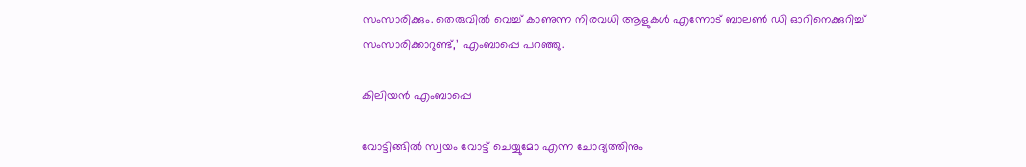സംസാരിക്കും. തെരുവില്‍ വെച്ച് കാണുന്ന നിരവധി ആളുകള്‍ എന്നോട് ബാലണ്‍ ഡി ഓറിനെക്കുറിച്ച് സംസാരിക്കാറുണ്ട്,’ എംബാപ്പെ പറഞ്ഞു.

കിലിയന്‍ എംബാപ്പെ

വോട്ടിങ്ങില്‍ സ്വയം വോട്ട് ചെയ്യുമോ എന്ന ചോദ്യത്തിനും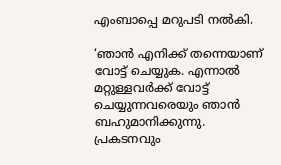എംബാപ്പെ മറുപടി നല്‍കി.

‘ഞാന്‍ എനിക്ക് തന്നെയാണ് വോട്ട് ചെയ്യുക. എന്നാല്‍ മറ്റുള്ളവര്‍ക്ക് വോട്ട് ചെയ്യുന്നവരെയും ഞാന്‍ ബഹുമാനിക്കുന്നു. പ്രകടനവും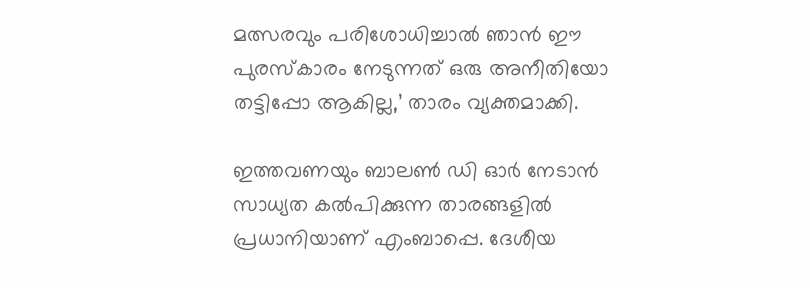മത്സരവും പരിശോധിച്ചാല്‍ ഞാന്‍ ഈ പുരസ്‌കാരം നേടുന്നത് ഒരു അനീതിയോ തട്ടിപ്പോ ആകില്ല,’ താരം വ്യക്തമാക്കി.

ഇത്തവണയും ബാലണ്‍ ഡി ഓര്‍ നേടാന്‍ സാധ്യത കല്‍പിക്കുന്ന താരങ്ങളില്‍ പ്രധാനിയാണ് എംബാപ്പെ. ദേശീയ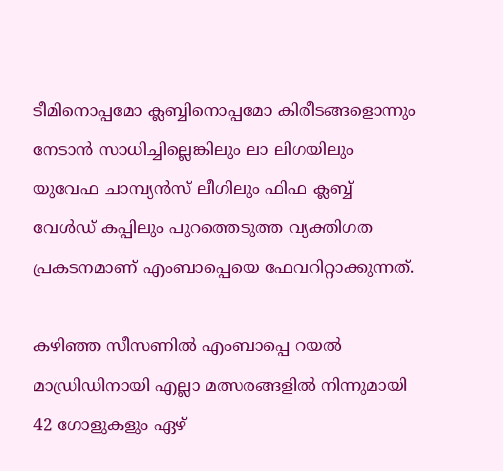ടീമിനൊപ്പമോ ക്ലബ്ബിനൊപ്പമോ കിരീടങ്ങളൊന്നും നേടാന്‍ സാധിച്ചില്ലെങ്കിലും ലാ ലിഗയിലും യുവേഫ ചാമ്പ്യന്‍സ് ലീഗിലും ഫിഫ ക്ലബ്ബ് വേള്‍ഡ് കപ്പിലും പുറത്തെടുത്ത വ്യക്തിഗത പ്രകടനമാണ് എംബാപ്പെയെ ഫേവറിറ്റാക്കുന്നത്.

കഴിഞ്ഞ സീസണില്‍ എംബാപ്പെ റയല്‍ മാഡ്രിഡിനായി എല്ലാ മത്സരങ്ങളില്‍ നിന്നുമായി 42 ഗോളുകളും ഏഴ്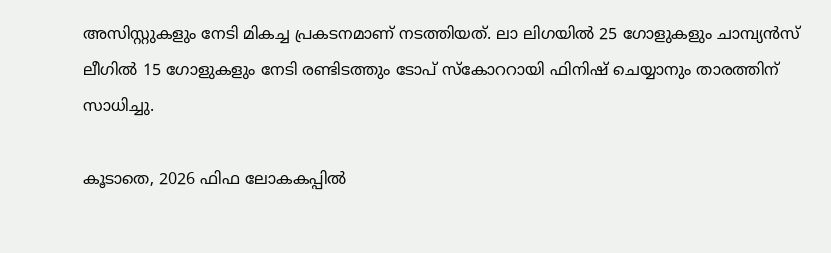അസിസ്റ്റുകളും നേടി മികച്ച പ്രകടനമാണ് നടത്തിയത്. ലാ ലിഗയില്‍ 25 ഗോളുകളും ചാമ്പ്യന്‍സ് ലീഗില്‍ 15 ഗോളുകളും നേടി രണ്ടിടത്തും ടോപ് സ്‌കോററായി ഫിനിഷ് ചെയ്യാനും താരത്തിന് സാധിച്ചു.

കൂടാതെ, 2026 ഫിഫ ലോകകപ്പില്‍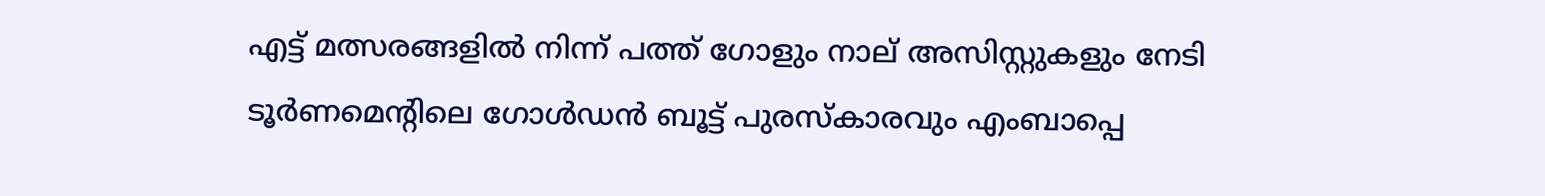എട്ട് മത്സരങ്ങളില്‍ നിന്ന് പത്ത് ഗോളും നാല് അസിസ്റ്റുകളും നേടി ടൂര്‍ണമെന്റിലെ ഗോള്‍ഡന്‍ ബൂട്ട് പുരസ്‌കാരവും എംബാപ്പെ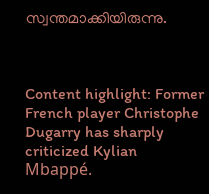സ്വന്തമാക്കിയിരുന്നു.



Content highlight: Former French player Christophe Dugarry has sharply criticized Kylian Mbappé.